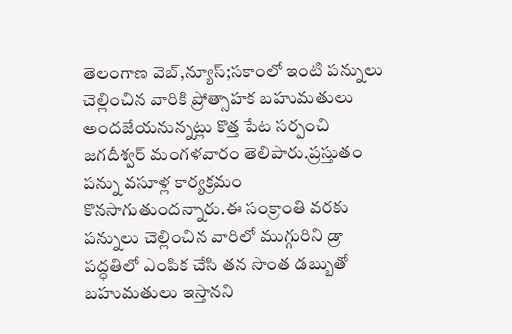తెలంగాణ వెబ్,న్యూస్;సకాంలో ఇంటి పన్నులు చెల్లించిన వారికి ప్రోత్సాహక బహుమతులు అందజేయనున్నట్లు కొత్త పేట సర్పంచి జగదీశ్వర్ మంగళవారం తెలిపారు.ప్రస్తుతం పన్ను వసూళ్ల కార్యక్రమం కొనసాగుతుందన్నారు.ఈ సంక్రాంతి వరకు పన్నులు చెల్లించిన వారిలో ముగ్గురిని డ్రా పద్ధతిలో ఎంపిక చేసి తన సొంత డబ్బుతో బహుమతులు ఇస్తానని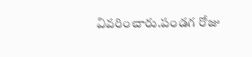వివరించారు.పండగ రోజు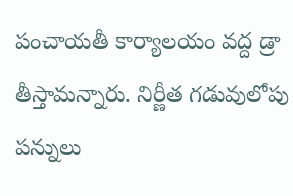పంచాయతీ కార్యాలయం వద్ద డ్రా తీస్తామన్నారు. నిర్ణీత గడువులోపు పన్నులు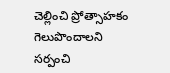చెల్లించి ప్రోత్సాహకం గెలుపొందాలని సర్పంచి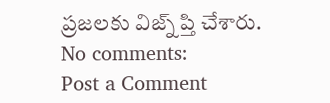ప్రజలకు విజ్న్ ప్తి చేశారు.
No comments:
Post a Comment